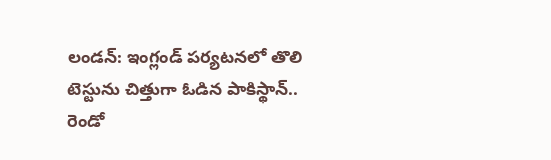లండన్: ఇంగ్లండ్ పర్యటనలో తొలి టెస్టును చిత్తుగా ఓడిన పాకిస్థాన్.. రెండో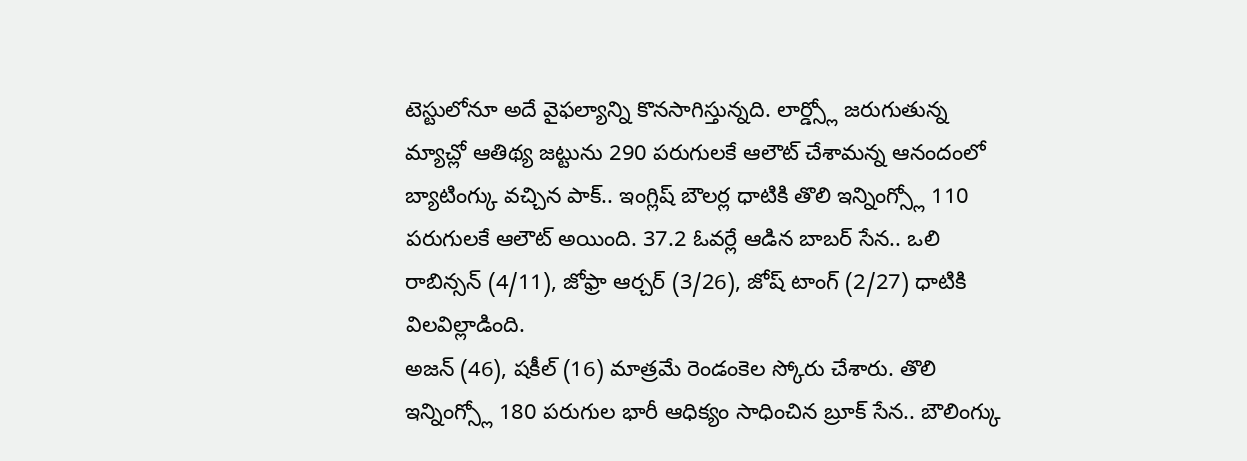టెస్టులోనూ అదే వైఫల్యాన్ని కొనసాగిస్తున్నది. లార్డ్స్లో జరుగుతున్న మ్యాచ్లో ఆతిథ్య జట్టును 290 పరుగులకే ఆలౌట్ చేశామన్న ఆనందంలో బ్యాటింగ్కు వచ్చిన పాక్.. ఇంగ్లిష్ బౌలర్ల ధాటికి తొలి ఇన్నింగ్స్లో 110 పరుగులకే ఆలౌట్ అయింది. 37.2 ఓవర్లే ఆడిన బాబర్ సేన.. ఒలి రాబిన్సన్ (4/11), జోఫ్రా ఆర్చర్ (3/26), జోష్ టాంగ్ (2/27) ధాటికి విలవిల్లాడింది.
అజన్ (46), షకీల్ (16) మాత్రమే రెండంకెల స్కోరు చేశారు. తొలి ఇన్నింగ్స్లో 180 పరుగుల భారీ ఆధిక్యం సాధించిన బ్రూక్ సేన.. బౌలింగ్కు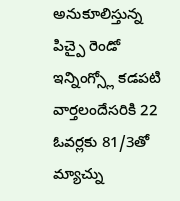అనుకూలిస్తున్న పిచ్పై రెండో ఇన్నింగ్స్లో కడపటి వార్తలందేసరికి 22 ఓవర్లకు 81/3తో మ్యాచ్ను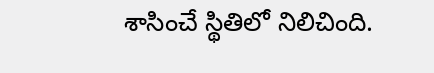శాసించే స్థితిలో నిలిచింది.